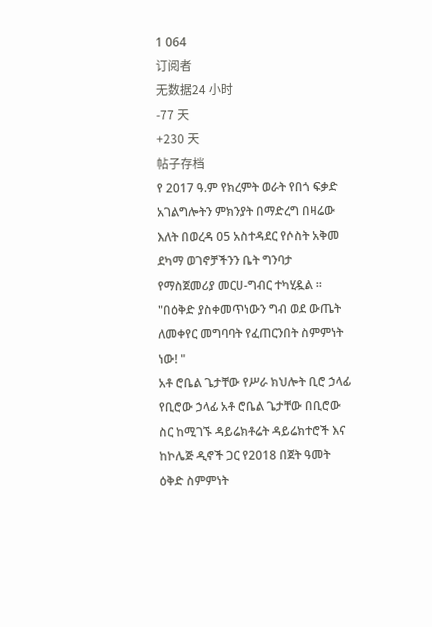1 064
订阅者
无数据24 小时
-77 天
+230 天
帖子存档
የ 2017 ዓ.ም የክረምት ወራት የበጎ ፍቃድ አገልግሎትን ምክንያት በማድረግ በዛሬው እለት በወረዳ 05 አስተዳደር የሶስት አቅመ ደካማ ወገኖቻችንን ቤት ግንባታ የማስጀመሪያ መርሀ-ግብር ተካሂዷል ።
"በዕቅድ ያስቀመጥነውን ግብ ወደ ውጤት ለመቀየር መግባባት የፈጠርንበት ስምምነት ነው! "
አቶ ሮቤል ጌታቸው የሥራ ክህሎት ቢሮ ኃላፊ
የቢሮው ኃላፊ አቶ ሮቤል ጌታቸው በቢሮው ስር ከሚገኙ ዳይሬክቶሬት ዳይሬክተሮች እና ከኮሌጅ ዲኖች ጋር የ2018 በጀት ዓመት ዕቅድ ስምምነት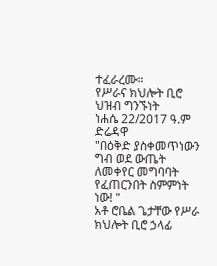ተፈራረሙ።
የሥራና ክህሎት ቢሮ ህዝብ ግንኙነት
ነሐሴ 22/2017 ዓ.ም
ድሬዳዋ
"በዕቅድ ያስቀመጥነውን ግብ ወደ ውጤት ለመቀየር መግባባት የፈጠርንበት ስምምነት ነው! "
አቶ ሮቤል ጌታቸው የሥራ ክህሎት ቢሮ ኃላፊ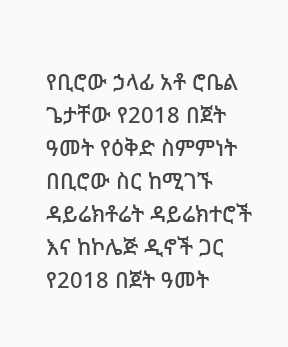የቢሮው ኃላፊ አቶ ሮቤል ጌታቸው የ2018 በጀት ዓመት የዕቅድ ስምምነት በቢሮው ስር ከሚገኙ ዳይሬክቶሬት ዳይሬክተሮች እና ከኮሌጅ ዲኖች ጋር የ2018 በጀት ዓመት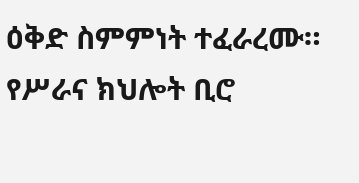ዕቅድ ስምምነት ተፈራረሙ።
የሥራና ክህሎት ቢሮ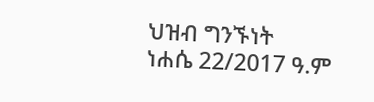ህዝብ ግንኙነት
ነሐሴ 22/2017 ዓ.ም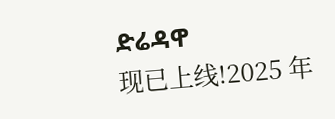ድሬዳዋ
现已上线!2025 年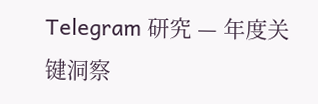Telegram 研究 — 年度关键洞察